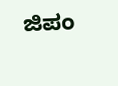ಜಿಪಂ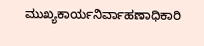ಮುಖ್ಯಕಾರ್ಯನಿರ್ವಾಹಣಾಧಿಕಾರಿ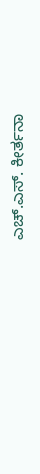ಎಚ್‌.ಎಸ್‌. ಕೀರ್ತನಾ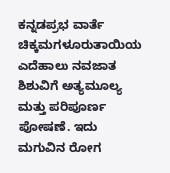ಕನ್ನಡಪ್ರಭ ವಾರ್ತೆ ಚಿಕ್ಕಮಗಳೂರುತಾಯಿಯ ಎದೆಹಾಲು ನವಜಾತ ಶಿಶುವಿಗೆ ಅತ್ಯಮೂಲ್ಯ ಮತ್ತು ಪರಿಪೂರ್ಣ ಪೋಷಣೆ. ಇದು ಮಗುವಿನ ರೋಗ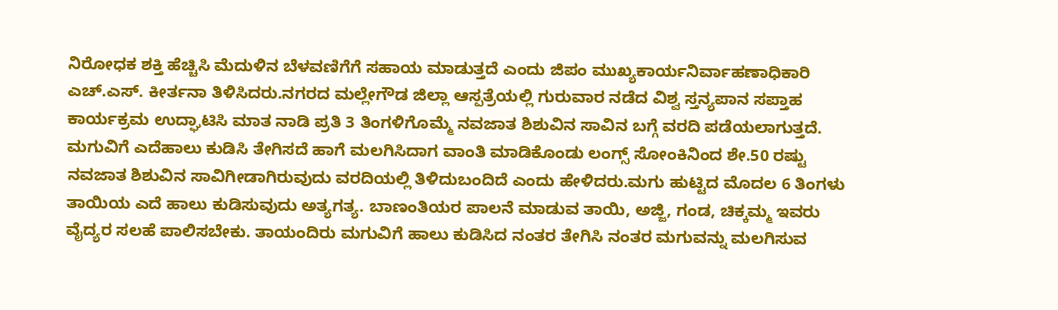ನಿರೋಧಕ ಶಕ್ತಿ ಹೆಚ್ಚಿಸಿ ಮೆದುಳಿನ ಬೆಳವಣಿಗೆಗೆ ಸಹಾಯ ಮಾಡುತ್ತದೆ ಎಂದು ಜಿಪಂ ಮುಖ್ಯಕಾರ್ಯನಿರ್ವಾಹಣಾಧಿಕಾರಿ ಎಚ್‌.ಎಸ್‌. ಕೀರ್ತನಾ ತಿಳಿಸಿದರು.ನಗರದ ಮಲ್ಲೇಗೌಡ ಜಿಲ್ಲಾ ಆಸ್ಪತ್ರೆಯಲ್ಲಿ ಗುರುವಾರ ನಡೆದ ವಿಶ್ವ ಸ್ತನ್ಯಪಾನ ಸಪ್ತಾಹ ಕಾರ್ಯಕ್ರಮ ಉದ್ಘಾಟಿಸಿ ಮಾತ ನಾಡಿ ಪ್ರತಿ 3 ತಿಂಗಳಿಗೊಮ್ಮೆ ನವಜಾತ ಶಿಶುವಿನ ಸಾವಿನ ಬಗ್ಗೆ ವರದಿ ಪಡೆಯಲಾಗುತ್ತದೆ. ಮಗುವಿಗೆ ಎದೆಹಾಲು ಕುಡಿಸಿ ತೇಗಿಸದೆ ಹಾಗೆ ಮಲಗಿಸಿದಾಗ ವಾಂತಿ ಮಾಡಿಕೊಂಡು ಲಂಗ್ಸ್ ಸೋಂಕಿನಿಂದ ಶೇ.50 ರಷ್ಟು ನವಜಾತ ಶಿಶುವಿನ ಸಾವಿಗೀಡಾಗಿರುವುದು ವರದಿಯಲ್ಲಿ ತಿಳಿದುಬಂದಿದೆ ಎಂದು ಹೇಳಿದರು.ಮಗು ಹುಟ್ಟಿದ ಮೊದಲ 6 ತಿಂಗಳು ತಾಯಿಯ ಎದೆ ಹಾಲು ಕುಡಿಸುವುದು ಅತ್ಯಗತ್ಯ. ಬಾಣಂತಿಯರ ಪಾಲನೆ ಮಾಡುವ ತಾಯಿ, ಅಜ್ಜಿ, ಗಂಡ, ಚಿಕ್ಕಮ್ಮ ಇವರು ವೈದ್ಯರ ಸಲಹೆ ಪಾಲಿಸಬೇಕು. ತಾಯಂದಿರು ಮಗುವಿಗೆ ಹಾಲು ಕುಡಿಸಿದ ನಂತರ ತೇಗಿಸಿ ನಂತರ ಮಗುವನ್ನು ಮಲಗಿಸುವ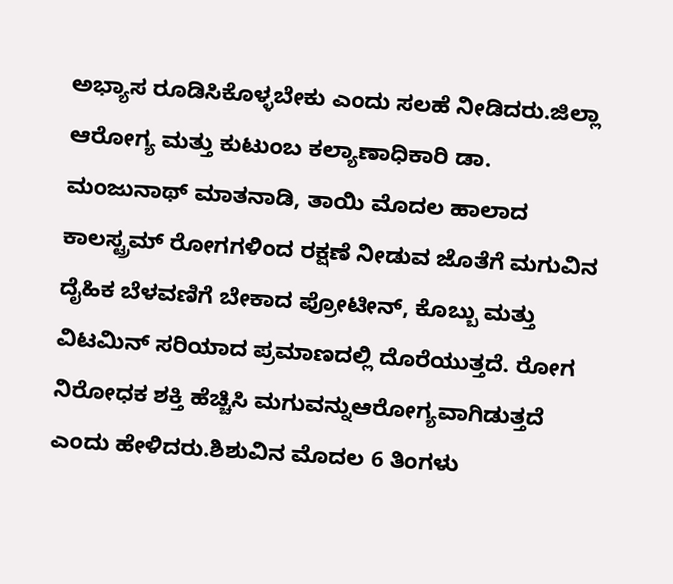ಅಭ್ಯಾಸ ರೂಡಿಸಿಕೊಳ್ಳಬೇಕು ಎಂದು ಸಲಹೆ ನೀಡಿದರು.ಜಿಲ್ಲಾ ಆರೋಗ್ಯ ಮತ್ತು ಕುಟುಂಬ ಕಲ್ಯಾಣಾಧಿಕಾರಿ ಡಾ. ಮಂಜುನಾಥ್ ಮಾತನಾಡಿ, ತಾಯಿ ಮೊದಲ ಹಾಲಾದ ಕಾಲಸ್ಟ್ರಮ್ ರೋಗಗಳಿಂದ ರಕ್ಷಣೆ ನೀಡುವ ಜೊತೆಗೆ ಮಗುವಿನ ದೈಹಿಕ ಬೆಳವಣಿಗೆ ಬೇಕಾದ ಪ್ರೋಟೀನ್, ಕೊಬ್ಬು ಮತ್ತು ವಿಟಮಿನ್ ಸರಿಯಾದ ಪ್ರಮಾಣದಲ್ಲಿ ದೊರೆಯುತ್ತದೆ. ರೋಗ ನಿರೋಧಕ ಶಕ್ತಿ ಹೆಚ್ಚಿಸಿ ಮಗುವನ್ನುಆರೋಗ್ಯವಾಗಿಡುತ್ತದೆ ಎಂದು ಹೇಳಿದರು.ಶಿಶುವಿನ ಮೊದಲ 6 ತಿಂಗಳು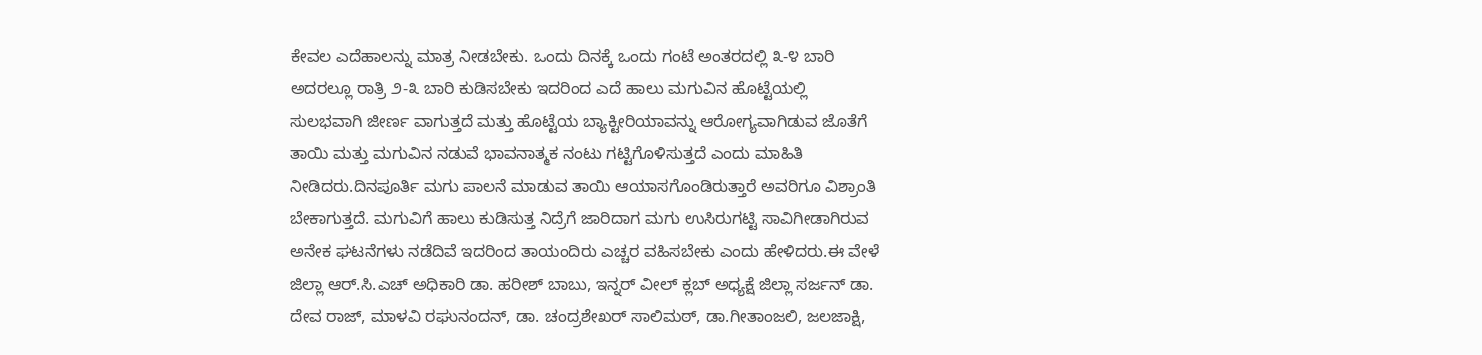ಕೇವಲ ಎದೆಹಾಲನ್ನು ಮಾತ್ರ ನೀಡಬೇಕು. ಒಂದು ದಿನಕ್ಕೆ ಒಂದು ಗಂಟೆ ಅಂತರದಲ್ಲಿ ೩-೪ ಬಾರಿ ಅದರಲ್ಲೂ ರಾತ್ರಿ ೨-೩ ಬಾರಿ ಕುಡಿಸಬೇಕು ಇದರಿಂದ ಎದೆ ಹಾಲು ಮಗುವಿನ ಹೊಟ್ಟೆಯಲ್ಲಿ ಸುಲಭವಾಗಿ ಜೀರ್ಣ ವಾಗುತ್ತದೆ ಮತ್ತು ಹೊಟ್ಟೆಯ ಬ್ಯಾಕ್ಟೀರಿಯಾವನ್ನು ಆರೋಗ್ಯವಾಗಿಡುವ ಜೊತೆಗೆ ತಾಯಿ ಮತ್ತು ಮಗುವಿನ ನಡುವೆ ಭಾವನಾತ್ಮಕ ನಂಟು ಗಟ್ಟಿಗೊಳಿಸುತ್ತದೆ ಎಂದು ಮಾಹಿತಿ ನೀಡಿದರು.ದಿನಪೂರ್ತಿ ಮಗು ಪಾಲನೆ ಮಾಡುವ ತಾಯಿ ಆಯಾಸಗೊಂಡಿರುತ್ತಾರೆ ಅವರಿಗೂ ವಿಶ್ರಾಂತಿ ಬೇಕಾಗುತ್ತದೆ. ಮಗುವಿಗೆ ಹಾಲು ಕುಡಿಸುತ್ತ ನಿದ್ರೆಗೆ ಜಾರಿದಾಗ ಮಗು ಉಸಿರುಗಟ್ಟಿ ಸಾವಿಗೀಡಾಗಿರುವ ಅನೇಕ ಘಟನೆಗಳು ನಡೆದಿವೆ ಇದರಿಂದ ತಾಯಂದಿರು ಎಚ್ಚರ ವಹಿಸಬೇಕು ಎಂದು ಹೇಳಿದರು.ಈ ವೇಳೆ ಜಿಲ್ಲಾ ಆರ್.ಸಿ.ಎಚ್ ಅಧಿಕಾರಿ ಡಾ. ಹರೀಶ್ ಬಾಬು, ಇನ್ನರ್ ವೀಲ್ ಕ್ಲಬ್ ಅಧ್ಯಕ್ಷೆ ಜಿಲ್ಲಾ ಸರ್ಜನ್ ಡಾ. ದೇವ ರಾಜ್, ಮಾಳವಿ ರಘುನಂದನ್, ಡಾ. ಚಂದ್ರಶೇಖರ್ ಸಾಲಿಮಠ್, ಡಾ.ಗೀತಾಂಜಲಿ, ಜಲಜಾಕ್ಷಿ,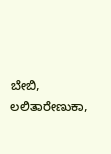ಬೇಬಿ, ಲಲಿತಾರೇಣುಕಾ,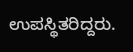ಉಪಸ್ಥಿತರಿದ್ದರು.